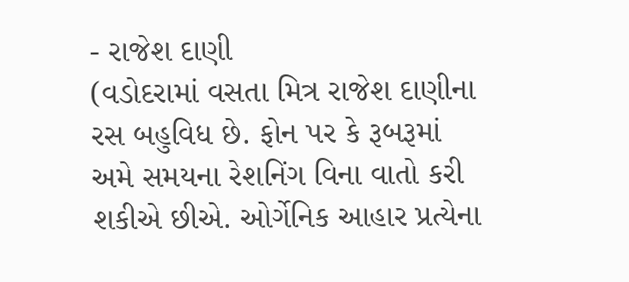- રાજેશ દાણી
(વડોદરામાં વસતા મિત્ર રાજેશ દાણીના રસ બહુવિધ છે. ફોન પર કે રૂબરૂમાં અમે સમયના રેશનિંગ વિના વાતો કરી શકીએ છીએ. ઓર્ગેનિક આહાર પ્રત્યેના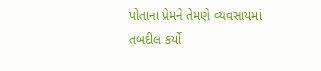પોતાના પ્રેમને તેમણે વ્યવસાયમાં તબદીલ કર્યો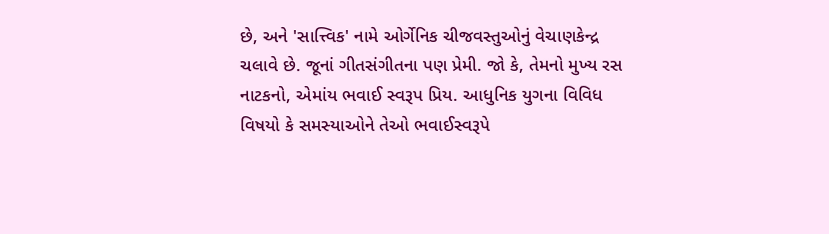છે, અને 'સાત્ત્વિક' નામે ઓર્ગેનિક ચીજવસ્તુઓનું વેચાણકેન્દ્ર ચલાવે છે. જૂનાં ગીતસંગીતના પણ પ્રેમી. જો કે, તેમનો મુખ્ય રસ નાટકનો, એમાંય ભવાઈ સ્વરૂપ પ્રિય. આધુનિક યુગના વિવિધ વિષયો કે સમસ્યાઓને તેઓ ભવાઈસ્વરૂપે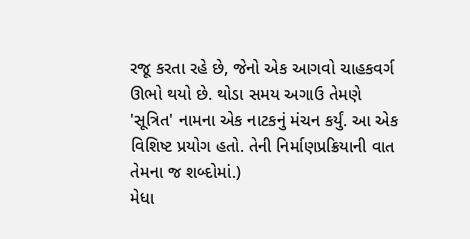રજૂ કરતા રહે છે, જેનો એક આગવો ચાહકવર્ગ ઊભો થયો છે. થોડા સમય અગાઉ તેમણે 'સૂત્રિત' નામના એક નાટકનું મંચન કર્યું. આ એક વિશિષ્ટ પ્રયોગ હતો. તેની નિર્માણપ્રક્રિયાની વાત તેમના જ શબ્દોમાં.)
મેધા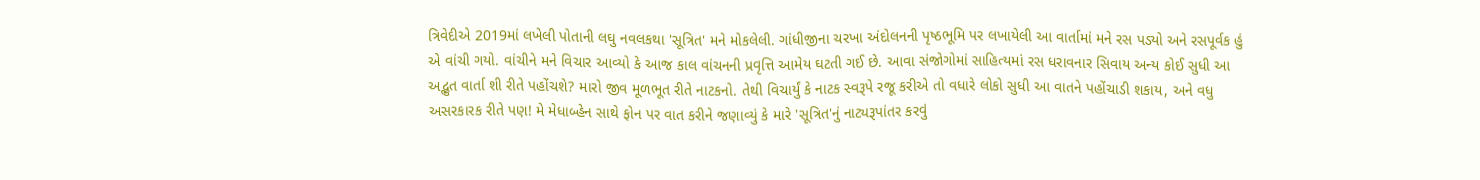ત્રિવેદીએ 2019માં લખેલી પોતાની લઘુ નવલકથા 'સૂત્રિત' મને મોકલેલી. ગાંધીજીના ચરખા અંદોલનની પૃષ્ઠભૂમિ પર લખાયેલી આ વાર્તામાં મને રસ પડ્યો અને રસપૂર્વક હું એ વાંચી ગયો. વાંચીને મને વિચાર આવ્યો કે આજ કાલ વાંચનની પ્રવૃત્તિ આમેય ઘટતી ગઈ છે. આવા સંજોગોમાં સાહિત્યમાં રસ ધરાવનાર સિવાય અન્ય કોઈ સુધી આ અદ્ભુત વાર્તા શી રીતે પહોંચશે? મારો જીવ મૂળભૂત રીતે નાટકનો. તેથી વિચાર્યું કે નાટક સ્વરૂપે રજૂ કરીએ તો વધારે લોકો સુધી આ વાતને પહોંચાડી શકાય, અને વધુ અસરકારક રીતે પણ! મે મેધાબ્હેન સાથે ફોન પર વાત કરીને જણાવ્યું કે મારે 'સૂત્રિત'નું નાટ્યરૂપાંતર કરવું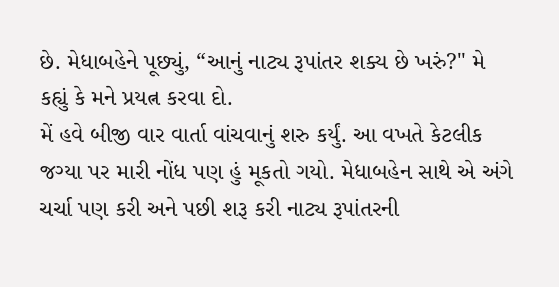છે. મેધાબહેને પૂછ્યું, “આનું નાટ્ય રૂપાંતર શક્ય છે ખરું?" મે કહ્યું કે મને પ્રયત્ન કરવા દો.
મેં હવે બીજી વાર વાર્તા વાંચવાનું શરુ કર્યું. આ વખતે કેટલીક જગ્યા પર મારી નોંધ પણ હું મૂકતો ગયો. મેધાબહેન સાથે એ અંગે ચર્ચા પણ કરી અને પછી શરૂ કરી નાટ્ય રૂપાંતરની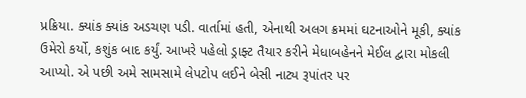પ્રક્રિયા. ક્યાંક ક્યાંક અડચણ પડી. વાર્તામાં હતી, એનાથી અલગ ક્રમમાં ઘટનાઓને મૂકી, ક્યાંક ઉમેરો કર્યો, કશુંક બાદ કર્યું. આખરે પહેલો ડ્રાફ્ટ તૈયાર કરીને મેધાબહેનને મેઈલ દ્વારા મોકલી આપ્યો. એ પછી અમે સામસામે લેપટોપ લઈને બેસી નાટ્ય રૂપાંતર પર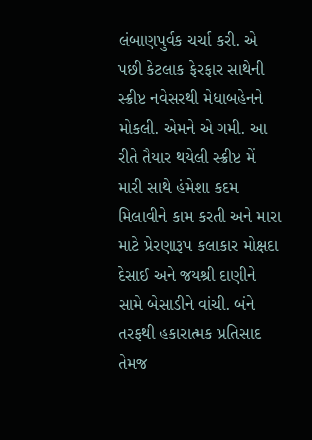લંબાણપુર્વક ચર્ચા કરી. એ પછી કેટલાક ફેરફાર સાથેની સ્ક્રીપ્ટ નવેસરથી મેધાબહેનને મોકલી. એમને એ ગમી. આ રીતે તૈયાર થયેલી સ્ક્રીપ્ટ મેં મારી સાથે હંમેશા કદમ મિલાવીને કામ કરતી અને મારા માટે પ્રેરણારૂપ કલાકાર મોક્ષદા દેસાઈ અને જયશ્રી દાણીને સામે બેસાડીને વાંચી. બંને તરફથી હકારાત્મક પ્રતિસાદ તેમજ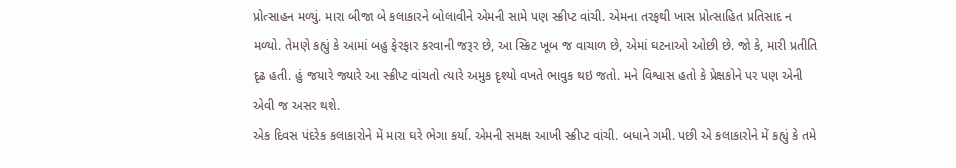પ્રોત્સાહન મળ્યું. મારા બીજા બે કલાકારને બોલાવીને એમની સામે પણ સ્ક્રીપ્ટ વાંચી. એમના તરફથી ખાસ પ્રોત્સાહિત પ્રતિસાદ ન મળ્યો. તેમણે કહ્યું કે આમાં બહુ ફેરફાર કરવાની જરૂર છે, આ સ્ક્રિટ ખૂબ જ વાચાળ છે, એમાં ઘટનાઓ ઓછી છે. જો કે, મારી પ્રતીતિ દૃઢ હતી. હું જયારે જ્યારે આ સ્ક્રીપ્ટ વાંચતો ત્યારે અમુક દૃશ્યો વખતે ભાવુક થઇ જતો. મને વિશ્વાસ હતો કે પ્રેક્ષકોને પર પણ એની એવી જ અસર થશે.
એક દિવસ પંદરેક કલાકારોને મેં મારા ઘરે ભેગા કર્યા. એમની સમક્ષ આખી સ્ક્રીપ્ટ વાંચી. બધાને ગમી. પછી એ કલાકારોને મેં કહ્યું કે તમે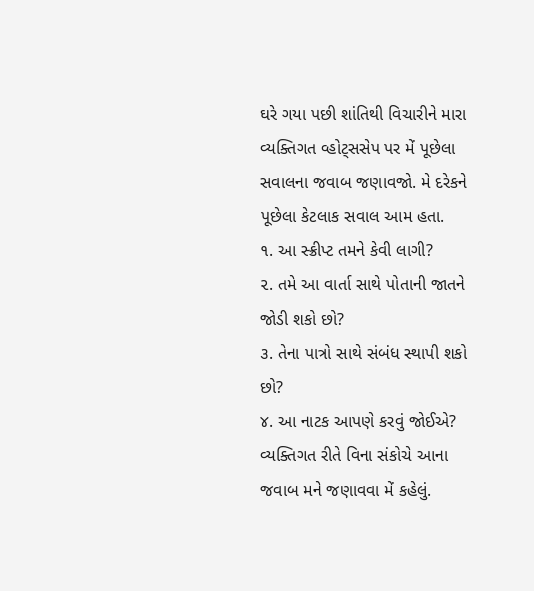ઘરે ગયા પછી શાંતિથી વિચારીને મારા વ્યક્તિગત વ્હોટ્સસેપ પર મેં પૂછેલા સવાલના જવાબ જણાવજો. મે દરેકને પૂછેલા કેટલાક સવાલ આમ હતા.
૧. આ સ્ક્રીપ્ટ તમને કેવી લાગી?
૨. તમે આ વાર્તા સાથે પોતાની જાતને જોડી શકો છો?
૩. તેના પાત્રો સાથે સંબંધ સ્થાપી શકો છો?
૪. આ નાટક આપણે કરવું જોઈએ?
વ્યક્તિગત રીતે વિના સંકોચે આના જવાબ મને જણાવવા મેં કહેલું.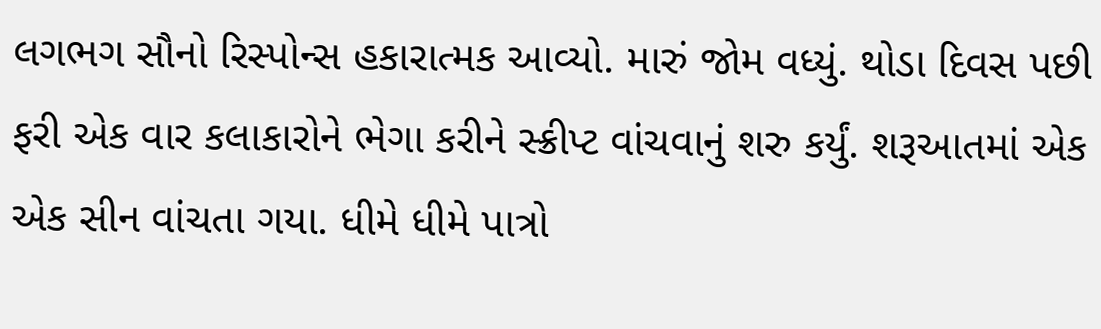લગભગ સૌનો રિસ્પોન્સ હકારાત્મક આવ્યો. મારું જોમ વધ્યું. થોડા દિવસ પછી ફરી એક વાર કલાકારોને ભેગા કરીને સ્ક્રીપ્ટ વાંચવાનું શરુ કર્યું. શરૂઆતમાં એક એક સીન વાંચતા ગયા. ધીમે ધીમે પાત્રો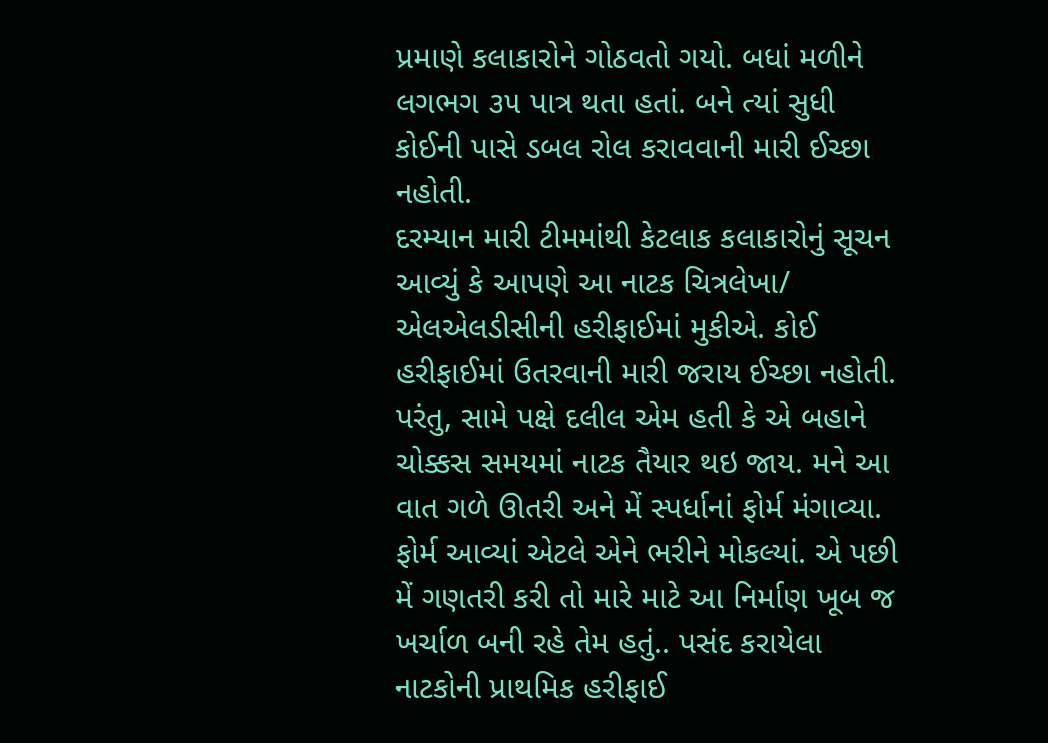પ્રમાણે કલાકારોને ગોઠવતો ગયો. બધાં મળીને લગભગ ૩૫ પાત્ર થતા હતાં. બને ત્યાં સુધી કોઈની પાસે ડબલ રોલ કરાવવાની મારી ઈચ્છા નહોતી.
દરમ્યાન મારી ટીમમાંથી કેટલાક કલાકારોનું સૂચન આવ્યું કે આપણે આ નાટક ચિત્રલેખા/ એલએલડીસીની હરીફાઈમાં મુકીએ. કોઈ હરીફાઈમાં ઉતરવાની મારી જરાય ઈચ્છા નહોતી. પરંતુ, સામે પક્ષે દલીલ એમ હતી કે એ બહાને ચોક્કસ સમયમાં નાટક તૈયાર થઇ જાય. મને આ વાત ગળે ઊતરી અને મેં સ્પર્ધાનાં ફોર્મ મંગાવ્યા. ફોર્મ આવ્યાં એટલે એને ભરીને મોકલ્યાં. એ પછી મેં ગણતરી કરી તો મારે માટે આ નિર્માણ ખૂબ જ ખર્ચાળ બની રહે તેમ હતું.. પસંદ કરાયેલા નાટકોની પ્રાથમિક હરીફાઈ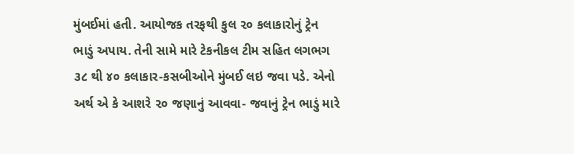મુંબઈમાં હતી. આયોજક તરફથી કુલ ૨૦ કલાકારોનું ટ્રેન ભાડું અપાય. તેની સામે મારે ટેકનીકલ ટીમ સહિત લગભગ ૩૮ થી ૪૦ કલાકાર-કસબીઓને મુંબઈ લઇ જવા પડે. એનો અર્થ એ કે આશરે ૨૦ જણાનું આવવા- જવાનું ટ્રેન ભાડું મારે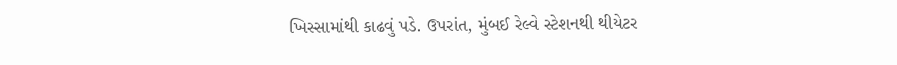ખિસ્સામાંથી કાઢવું પડે. ઉપરાંત, મુંબઈ રેલ્વે સ્ટેશનથી થીયેટર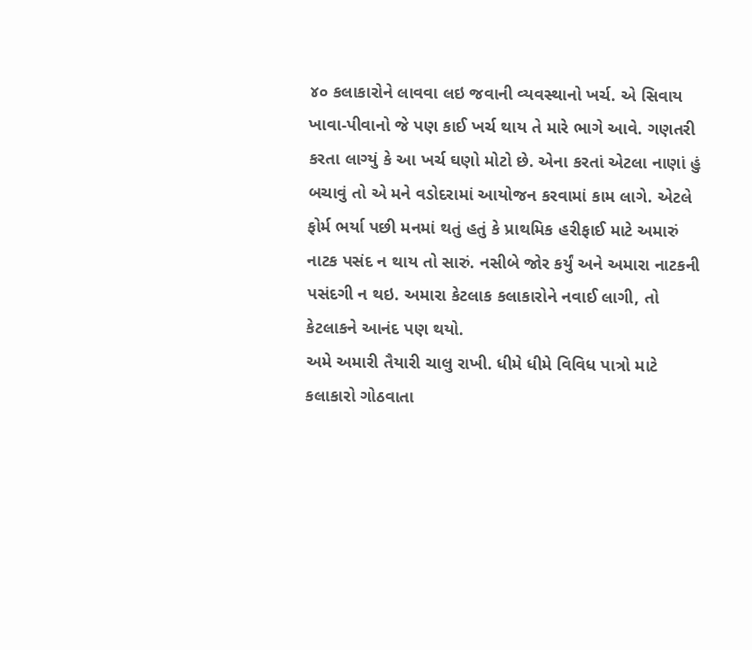૪૦ કલાકારોને લાવવા લઇ જવાની વ્યવસ્થાનો ખર્ચ. એ સિવાય ખાવા-પીવાનો જે પણ કાઈ ખર્ચ થાય તે મારે ભાગે આવે. ગણતરી કરતા લાગ્યું કે આ ખર્ચ ઘણો મોટો છે. એના કરતાં એટલા નાણાં હું બચાવું તો એ મને વડોદરામાં આયોજન કરવામાં કામ લાગે. એટલે ફોર્મ ભર્યા પછી મનમાં થતું હતું કે પ્રાથમિક હરીફાઈ માટે અમારું નાટક પસંદ ન થાય તો સારું. નસીબે જોર કર્યું અને અમારા નાટકની પસંદગી ન થઇ. અમારા કેટલાક કલાકારોને નવાઈ લાગી, તો કેટલાકને આનંદ પણ થયો.
અમે અમારી તૈયારી ચાલુ રાખી. ધીમે ધીમે વિવિધ પાત્રો માટે કલાકારો ગોઠવાતા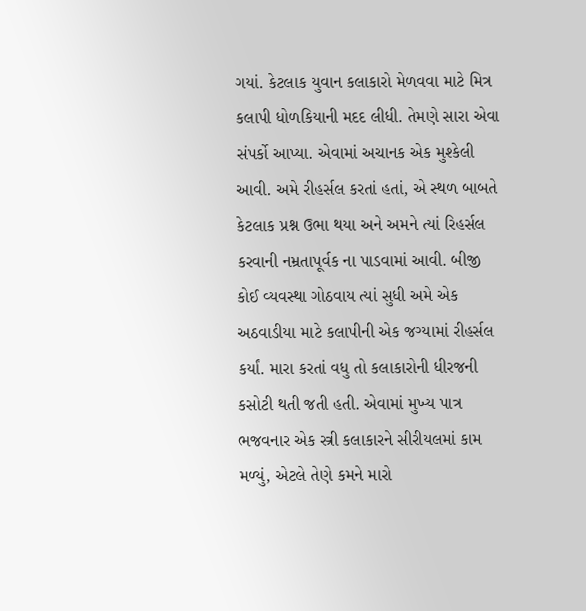ગયાં. કેટલાક યુવાન કલાકારો મેળવવા માટે મિત્ર કલાપી ધોળકિયાની મદદ લીધી. તેમણે સારા એવા સંપર્કો આપ્યા. એવામાં અચાનક એક મુશ્કેલી આવી. અમે રીહર્સલ કરતાં હતાં, એ સ્થળ બાબતે કેટલાક પ્રશ્ન ઉભા થયા અને અમને ત્યાં રિહર્સલ કરવાની નમ્રતાપૂર્વક ના પાડવામાં આવી. બીજી કોઈ વ્યવસ્થા ગોઠવાય ત્યાં સુધી અમે એક અઠવાડીયા માટે કલાપીની એક જગ્યામાં રીહર્સલ કર્યાં. મારા કરતાં વધુ તો કલાકારોની ધીરજની કસોટી થતી જતી હતી. એવામાં મુખ્ય પાત્ર ભજવનાર એક સ્ત્રી કલાકારને સીરીયલમાં કામ મળ્યું, એટલે તેણે કમને મારો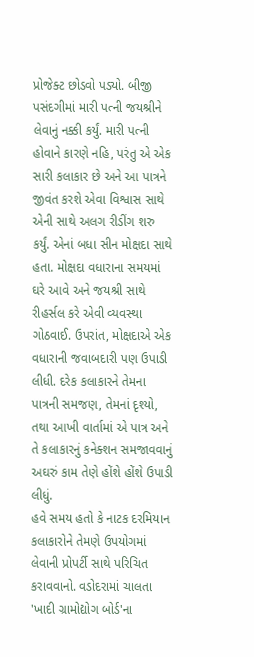પ્રોજેક્ટ છોડવો પડ્યો. બીજી પસંદગીમાં મારી પત્ની જયશ્રીને લેવાનું નક્કી કર્યું. મારી પત્ની હોવાને કારણે નહિ, પરંતુ એ એક સારી કલાકાર છે અને આ પાત્રને જીવંત કરશે એવા વિશ્વાસ સાથે એની સાથે અલગ રીડીંગ શરુ કર્યું. એનાં બધા સીન મોક્ષદા સાથે હતા. મોક્ષદા વધારાના સમયમાં ઘરે આવે અને જયશ્રી સાથે રીહર્સલ કરે એવી વ્યવસ્થા ગોઠવાઈ. ઉપરાંત, મોક્ષદાએ એક વધારાની જવાબદારી પણ ઉપાડી લીધી. દરેક કલાકારને તેમના પાત્રની સમજણ, તેમનાં દૃશ્યો, તથા આખી વાર્તામાં એ પાત્ર અને તે કલાકારનું કનેક્શન સમજાવવાનું અઘરું કામ તેણે હોંશે હોંશે ઉપાડી લીધું.
હવે સમય હતો કે નાટક દરમિયાન કલાકારોને તેમણે ઉપયોગમાં લેવાની પ્રોપર્ટી સાથે પરિચિત કરાવવાનો. વડોદરામાં ચાલતા 'ખાદી ગ્રામોદ્યોગ બોર્ડ'ના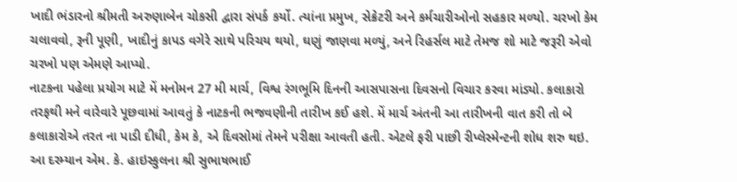ખાદી ભંડારનો શ્રીમતી અરુણાબેન ચોકસી દ્વારા સંપર્ક કર્યો. ત્યાંના પ્રમુખ, સેક્રેટરી અને કર્મચારીઓનો સહકાર મળ્યો. ચરખો કેમ ચલાવવો, રૂની પૂણી, ખાદીનું કાપડ વગેરે સાથે પરિચય થયો, ઘણું જાણવા મળ્યું, અને રિહર્સલ માટે તેમજ શો માટે જરૂરી એવો ચરખો પણ એમણે આપ્યો.
નાટકના પહેલા પ્રયોગ માટે મેં મનોમન 27 મી માર્ચ, વિશ્વ રંગભૂમિ દિનની આસપાસના દિવસનો વિચાર કરવા માંડ્યો. કલાકારો તરફથી મને વારેવારે પૂછવામાં આવતું કે નાટકની ભજવણીની તારીખ કઈ હશે. મેં માર્ચ અંતની આ તારીખની વાત કરી તો બે કલાકારોએ તરત ના પાડી દીધી, કેમ કે, એ દિવસોમાં તેમને પરીક્ષા આવતી હતી. એટલે ફરી પાછી રીપ્લેસ્મેન્ટની શોધ શરુ થઇ. આ દરમ્યાન એમ. કે. હાઇસ્કુલના શ્રી સુભાષભાઈ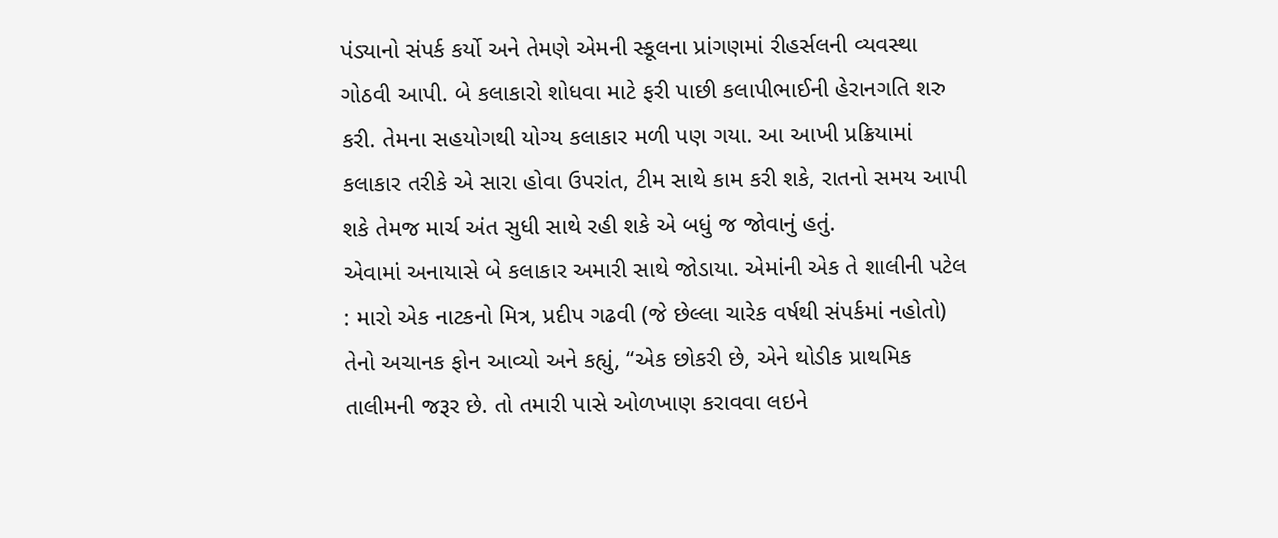પંડ્યાનો સંપર્ક કર્યો અને તેમણે એમની સ્કૂલના પ્રાંગણમાં રીહર્સલની વ્યવસ્થા ગોઠવી આપી. બે કલાકારો શોધવા માટે ફરી પાછી કલાપીભાઈની હેરાનગતિ શરુ કરી. તેમના સહયોગથી યોગ્ય કલાકાર મળી પણ ગયા. આ આખી પ્રક્રિયામાં કલાકાર તરીકે એ સારા હોવા ઉપરાંત, ટીમ સાથે કામ કરી શકે, રાતનો સમય આપી શકે તેમજ માર્ચ અંત સુધી સાથે રહી શકે એ બધું જ જોવાનું હતું.
એવામાં અનાયાસે બે કલાકાર અમારી સાથે જોડાયા. એમાંની એક તે શાલીની પટેલ : મારો એક નાટકનો મિત્ર, પ્રદીપ ગઢવી (જે છેલ્લા ચારેક વર્ષથી સંપર્કમાં નહોતો) તેનો અચાનક ફોન આવ્યો અને કહ્યું, “એક છોકરી છે, એને થોડીક પ્રાથમિક તાલીમની જરૂર છે. તો તમારી પાસે ઓળખાણ કરાવવા લઇને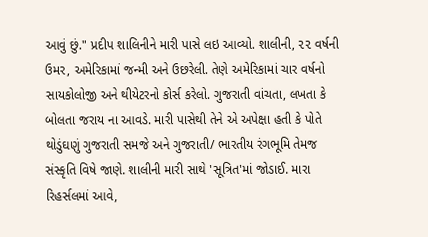આવું છું." પ્રદીપ શાલિનીને મારી પાસે લઇ આવ્યો. શાલીની, ૨૨ વર્ષની ઉમર, અમેરિકામાં જન્મી અને ઉછરેલી. તેણે અમેરિકામાં ચાર વર્ષનો સાયકોલોજી અને થીયેટરનો કોર્સ કરેલો. ગુજરાતી વાંચતા, લખતા કે બોલતા જરાય ના આવડે. મારી પાસેથી તેને એ અપેક્ષા હતી કે પોતે થોડુંઘણું ગુજરાતી સમજે અને ગુજરાતી/ ભારતીય રંગભૂમિ તેમજ સંસ્કૃતિ વિષે જાણે. શાલીની મારી સાથે 'સૂત્રિત'માં જોડાઈ. મારા રિહર્સલમાં આવે,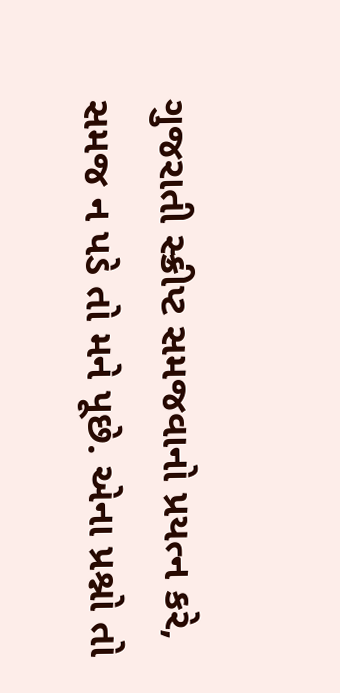ગુજરાતી સ્ક્રીપ્ટ સમજવાનો પ્રયત્ન કરે, સમજ ન પડે તો મને પૂછે. એના પ્રશ્નો તો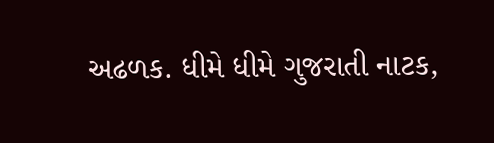અઢળક. ધીમે ધીમે ગુજરાતી નાટક,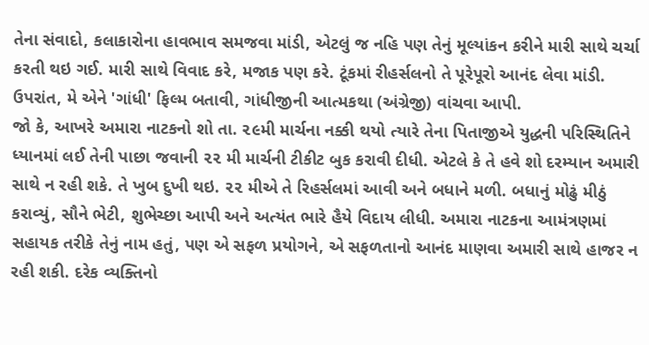તેના સંવાદો, કલાકારોના હાવભાવ સમજવા માંડી, એટલું જ નહિ પણ તેનું મૂલ્યાંકન કરીને મારી સાથે ચર્ચા કરતી થઇ ગઈ. મારી સાથે વિવાદ કરે, મજાક પણ કરે. ટૂંકમાં રીહર્સલનો તે પૂરેપૂરો આનંદ લેવા માંડી. ઉપરાંત, મે એને 'ગાંધી' ફિલ્મ બતાવી, ગાંધીજીની આત્મકથા (અંગ્રેજી) વાંચવા આપી.
જો કે, આખરે અમારા નાટકનો શો તા. ૨૯મી માર્ચના નક્કી થયો ત્યારે તેના પિતાજીએ યુદ્ધની પરિસ્થિતિને ધ્યાનમાં લઈ તેની પાછા જવાની ૨૨ મી માર્ચની ટીકીટ બુક કરાવી દીધી. એટલે કે તે હવે શો દરમ્યાન અમારી સાથે ન રહી શકે. તે ખુબ દુખી થઇ. ૨૨ મીએ તે રિહર્સલમાં આવી અને બધાને મળી. બધાનું મોઢું મીઠું કરાવ્યું, સૌને ભેટી, શુભેચ્છા આપી અને અત્યંત ભારે હૈયે વિદાય લીધી. અમારા નાટકના આમંત્રણમાં સહાયક તરીકે તેનું નામ હતું, પણ એ સફળ પ્રયોગને, એ સફળતાનો આનંદ માણવા અમારી સાથે હાજર ન રહી શકી. દરેક વ્યક્તિનો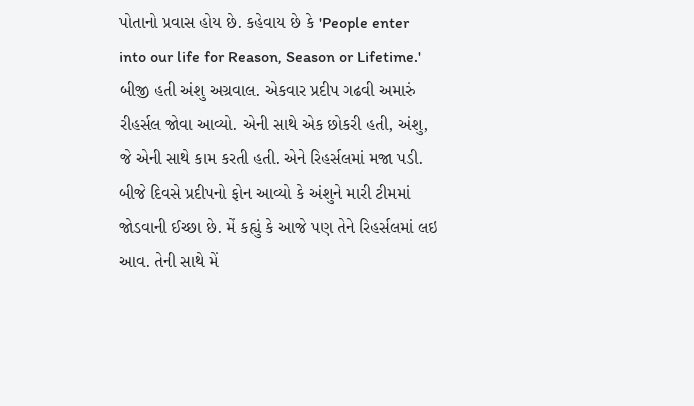પોતાનો પ્રવાસ હોય છે. કહેવાય છે કે 'People enter into our life for Reason, Season or Lifetime.'
બીજી હતી અંશુ અગ્રવાલ. એકવાર પ્રદીપ ગઢવી અમારું રીહર્સલ જોવા આવ્યો. એની સાથે એક છોકરી હતી, અંશુ, જે એની સાથે કામ કરતી હતી. એને રિહર્સલમાં મજા પડી. બીજે દિવસે પ્રદીપનો ફોન આવ્યો કે અંશુને મારી ટીમમાં જોડવાની ઈચ્છા છે. મેં કહ્યું કે આજે પણ તેને રિહર્સલમાં લઇ આવ. તેની સાથે મેં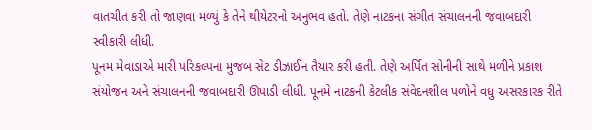વાતચીત કરી તો જાણવા મળ્યું કે તેને થીયેટરનો અનુભવ હતો. તેણે નાટકના સંગીત સંચાલનની જવાબદારી સ્વીકારી લીધી.
પૂનમ મેવાડાએ મારી પરિકલ્પના મુજબ સેટ ડીઝાઈન તૈયાર કરી હતી. તેણે અર્પિત સોનીની સાથે મળીને પ્રકાશ સંયોજન અને સંચાલનની જવાબદારી ઊપાડી લીધી. પૂનમે નાટકની કેટલીક સંવેદનશીલ પળોને વધુ અસરકારક રીતે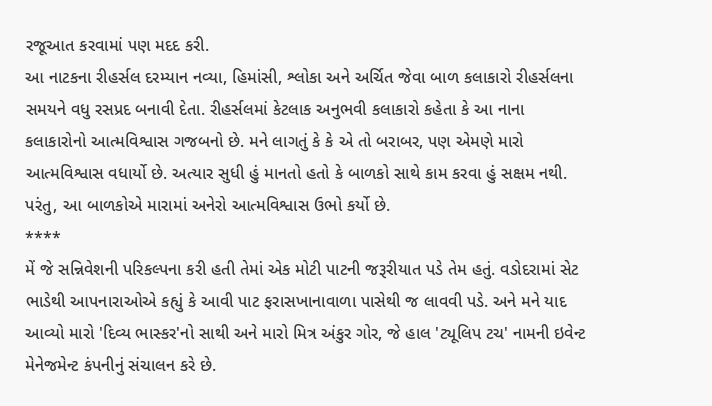રજૂઆત કરવામાં પણ મદદ કરી.
આ નાટકના રીહર્સલ દરમ્યાન નવ્યા, હિમાંસી, શ્લોકા અને અર્ચિત જેવા બાળ કલાકારો રીહર્સલના સમયને વધુ રસપ્રદ બનાવી દેતા. રીહર્સલમાં કેટલાક અનુભવી કલાકારો કહેતા કે આ નાના કલાકારોનો આત્મવિશ્વાસ ગજબનો છે. મને લાગતું કે કે એ તો બરાબર, પણ એમણે મારો આત્મવિશ્વાસ વધાર્યો છે. અત્યાર સુધી હું માનતો હતો કે બાળકો સાથે કામ કરવા હું સક્ષમ નથી. પરંતુ, આ બાળકોએ મારામાં અનેરો આત્મવિશ્વાસ ઉભો કર્યો છે.
****
મેં જે સન્નિવેશની પરિકલ્પના કરી હતી તેમાં એક મોટી પાટની જરૂરીયાત પડે તેમ હતું. વડોદરામાં સેટ ભાડેથી આપનારાઓએ કહ્યું કે આવી પાટ ફરાસખાનાવાળા પાસેથી જ લાવવી પડે. અને મને યાદ આવ્યો મારો 'દિવ્ય ભાસ્કર'નો સાથી અને મારો મિત્ર અંકુર ગોર, જે હાલ 'ટ્યૂલિપ ટચ' નામની ઇવેન્ટ મેનેજમેન્ટ કંપનીનું સંચાલન કરે છે.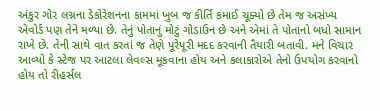અંકુર ગોર લગ્નના ડેકોરેશનના કામમાં ખુબ જ કીર્તિ કમાઈ ચૂક્યો છે તેમ જ અસંખ્ય એવોર્ડ પણ તેને મળ્યા છે. તેનું પોતાનું મોટું ગોડાઉન છે અને એમાં તે પોતાનો બધો સામાન રાખે છે. તેની સાથે વાત કરતાં જ તેણે પૂરેપૂરી મદદ કરવાની તૈયારી બતાવી. મને વિચાર આવ્યો કે સ્ટેજ પર આટલા લેવલ્સ મૂકવાના હોય અને કલાકારોએ તેનો ઉપયોગ કરવાનો હોય તો રીહર્સલ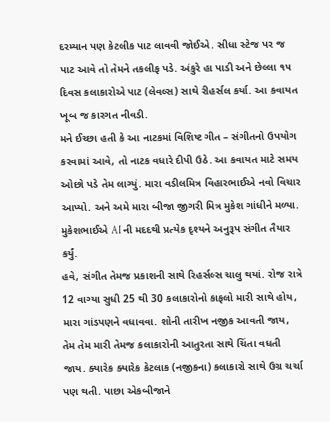દરમ્યાન પણ કેટલીક પાટ લાવવી જોઈએ. સીધા સ્ટેજ પર જ પાટ આવે તો તેમને તકલીફ પડે. અંકુરે હા પાડી અને છેલ્લા ૧૫ દિવસ કલાકારોએ પાટ (લેવલ્સ) સાથે રીહર્સલ કર્યા. આ કવાયત ખૂબ જ કારગત નીવડી.
મને ઈચ્છા હતી કે આ નાટકમાં વિશિષ્ટ ગીત – સંગીતનો ઉપયોગ કરવામાં આવે, તો નાટક વધારે દીપી ઉઠે. આ કવાયત માટે સમય ઓછો પડે તેમ લાગ્યું. મારા વડીલમિત્ર વિહારભાઈએ નવો વિચાર આપ્યો. અને અમે મારા બીજા જીગરી મિત્ર મુકેશ ગાંધીને મળ્યા. મુકેશભાઈએ AI ની મદદથી પ્રત્યેક દૃશ્યને અનુરૂપ સંગીત તૈયાર કર્યું.
હવે, સંગીત તેમજ પ્રકાશની સાથે રિહર્સલ્સ ચાલુ થયાં. રોજ રાત્રે 12 વાગ્યા સુધી 25 થી 30 કલાકારોનો કાફલો મારી સાથે હોય, મારા ગાંડપણને વધાવવા. શોની તારીખ નજીક આવતી જાય, તેમ તેમ મારી તેમજ કલાકારોની આતુરતા સાથે ચિંતા વધતી જાય. ક્યારેક ક્યારેક કેટલાક (નજીકના) કલાકારો સાથે ઉગ્ર ચર્ચા પણ થતી. પાછા એકબીજાને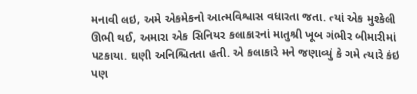મનાવી લઇ, અમે એકમેકનો આત્મવિશ્વાસ વધારતા જતા. ત્યાં એક મુશ્કેલી ઊભી થઈ, અમારા એક સિનિયર કલાકારનાં માતુશ્રી ખૂબ ગંભીર બીમારીમાં પટકાયા. ઘણી અનિશ્ચિતતા હતી. એ કલાકારે મને જણાવ્યું કે ગમે ત્યારે કંઇ પણ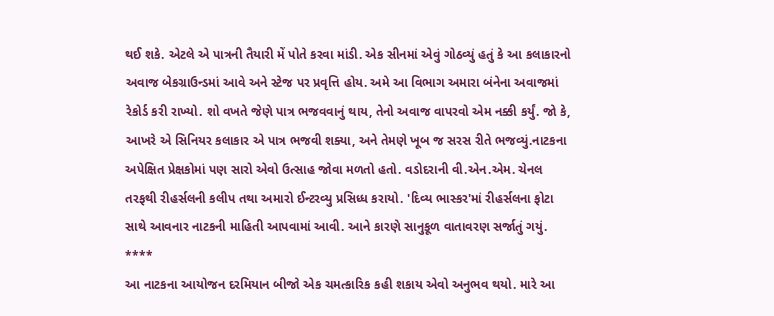થઈ શકે. એટલે એ પાત્રની તૈયારી મેં પોતે કરવા માંડી. એક સીનમાં એવું ગોઠવ્યું હતું કે આ કલાકારનો અવાજ બેકગ્રાઉન્ડમાં આવે અને સ્ટેજ પર પ્રવૃત્તિ હોય. અમે આ વિભાગ અમારા બંનેના અવાજમાં રેકોર્ડ કરી રાખ્યો. શો વખતે જેણે પાત્ર ભજવવાનું થાય, તેનો અવાજ વાપરવો એમ નક્કી કર્યું. જો કે, આખરે એ સિનિયર કલાકાર એ પાત્ર ભજવી શક્યા, અને તેમણે ખૂબ જ સરસ રીતે ભજવ્યું.નાટકના અપેક્ષિત પ્રેક્ષકોમાં પણ સારો એવો ઉત્સાહ જોવા મળતો હતો. વડોદરાની વી.એન.એમ. ચેનલ તરફથી રીહર્સલની કલીપ તથા અમારો ઈન્ટરવ્યુ પ્રસિધ્ધ કરાયો. 'દિવ્ય ભાસ્કર'માં રીહર્સલના ફોટા સાથે આવનાર નાટકની માહિતી આપવામાં આવી. આને કારણે સાનુકૂળ વાતાવરણ સર્જાતું ગયું.
****
આ નાટકના આયોજન દરમિયાન બીજો એક ચમત્કારિક કહી શકાય એવો અનુભવ થયો. મારે આ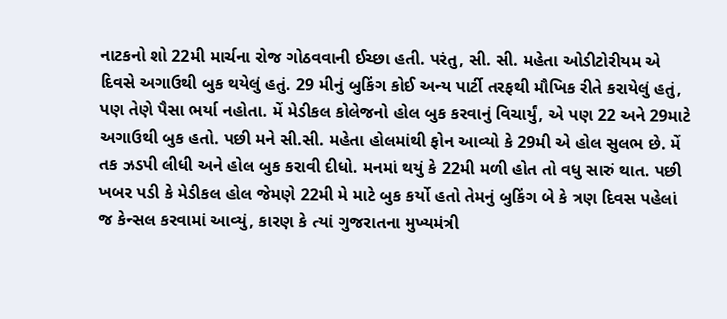નાટકનો શો 22મી માર્ચના રોજ ગોઠવવાની ઈચ્છા હતી. પરંતુ, સી. સી. મહેતા ઓડીટોરીયમ એ દિવસે અગાઉથી બુક થયેલું હતું. 29 મીનું બુકિંગ કોઈ અન્ય પાર્ટી તરફથી મૌખિક રીતે કરાયેલું હતું, પણ તેણે પૈસા ભર્યા નહોતા. મેં મેડીકલ કોલેજનો હોલ બુક કરવાનું વિચાર્યું, એ પણ 22 અને 29માટે અગાઉથી બુક હતો. પછી મને સી.સી. મહેતા હોલમાંથી ફોન આવ્યો કે 29મી એ હોલ સુલભ છે. મેં તક ઝડપી લીધી અને હોલ બુક કરાવી દીધો. મનમાં થયું કે 22મી મળી હોત તો વધુ સારું થાત. પછી ખબર પડી કે મેડીકલ હોલ જેમણે 22મી મે માટે બુક કર્યો હતો તેમનું બુકિંગ બે કે ત્રણ દિવસ પહેલાં જ કેન્સલ કરવામાં આવ્યું, કારણ કે ત્યાં ગુજરાતના મુખ્યમંત્રી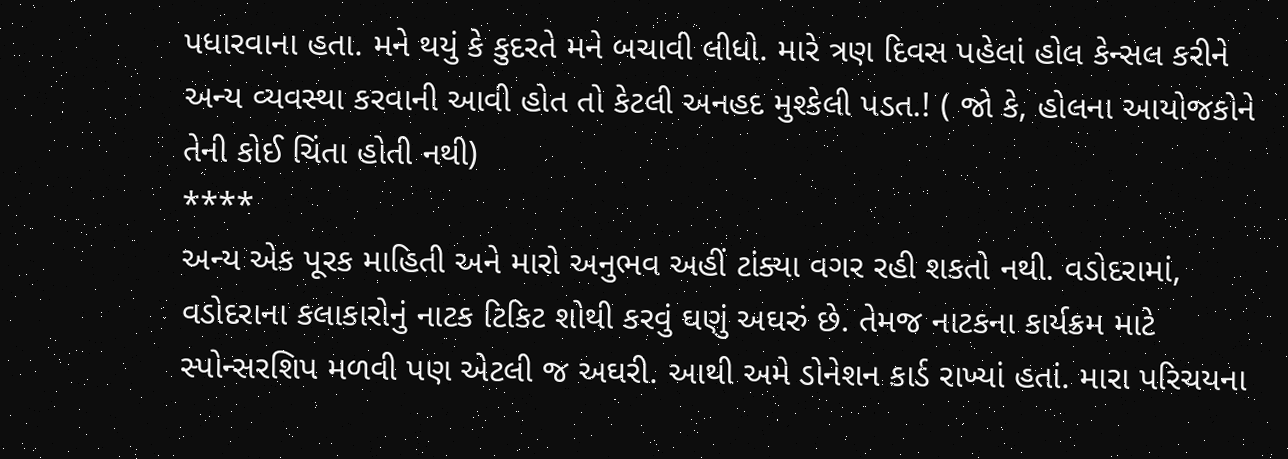પધારવાના હતા. મને થયું કે કુદરતે મને બચાવી લીધો. મારે ત્રણ દિવસ પહેલાં હોલ કેન્સલ કરીને અન્ય વ્યવસ્થા કરવાની આવી હોત તો કેટલી અનહદ મુશ્કેલી પડત.! ( જો કે, હોલના આયોજકોને તેની કોઈ ચિંતા હોતી નથી)
****
અન્ય એક પૂરક માહિતી અને મારો અનુભવ અહીં ટાંક્યા વગર રહી શકતો નથી. વડોદરામાં, વડોદરાના કલાકારોનું નાટક ટિકિટ શોથી કરવું ઘણું અઘરું છે. તેમજ નાટકના કાર્યક્રમ માટે સ્પોન્સરશિપ મળવી પણ એટલી જ અઘરી. આથી અમે ડોનેશન કાર્ડ રાખ્યાં હતાં. મારા પરિચયના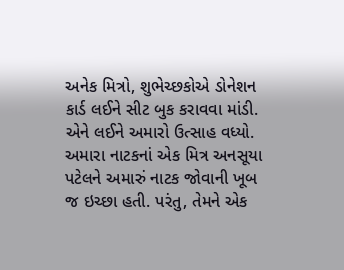અનેક મિત્રો, શુભેચ્છકોએ ડોનેશન કાર્ડ લઈને સીટ બુક કરાવવા માંડી. એને લઈને અમારો ઉત્સાહ વધ્યો. અમારા નાટકનાં એક મિત્ર અનસૂયા પટેલને અમારું નાટક જોવાની ખૂબ જ ઇચ્છા હતી. પરંતુ, તેમને એક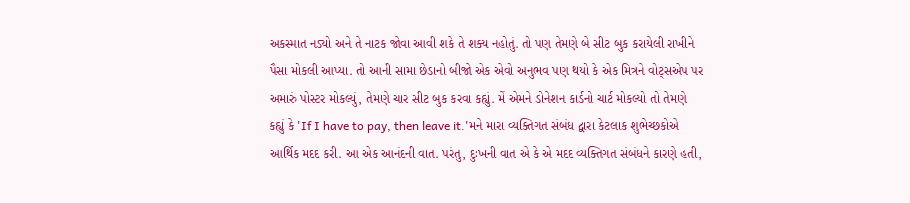અકસ્માત નડ્યો અને તે નાટક જોવા આવી શકે તે શક્ય નહોતું. તો પણ તેમણે બે સીટ બુક કરાયેલી રાખીને પૈસા મોકલી આપ્યા. તો આની સામા છેડાનો બીજો એક એવો અનુભવ પણ થયો કે એક મિત્રને વોટ્સએપ પર અમારું પોસ્ટર મોકલ્યું, તેમણે ચાર સીટ બુક કરવા કહ્યું. મેં એમને ડોનેશન કાર્ડનો ચાર્ટ મોકલ્યો તો તેમણે કહ્યું કે 'If I have to pay, then leave it.'મને મારા વ્યક્તિગત સંબંધ દ્વારા કેટલાક શુભેચ્છકોએ આર્થિક મદદ કરી. આ એક આનંદની વાત. પરંતુ, દુઃખની વાત એ કે એ મદદ વ્યક્તિગત સંબંધને કારણે હતી,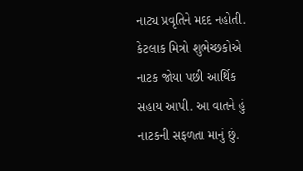નાટ્ય પ્રવૃતિને મદદ નહોતી. કેટલાક મિત્રો શુભેચ્છકોએ નાટક જોયા પછી આર્થિક સહાય આપી. આ વાતને હું નાટકની સફળતા માનું છું.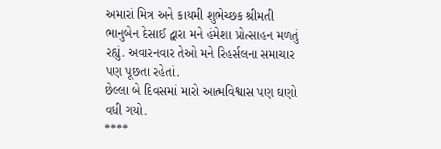અમારાં મિત્ર અને કાયમી શુભેચ્છક શ્રીમતી ભાનુબેન દેસાઈ દ્વારા મને હંમેશા પ્રોત્સાહન મળતું રહ્યું. અવારનવાર તેઓ મને રિહર્સલના સમાચાર પણ પૂછતા રહેતાં.
છેલ્લા બે દિવસમાં મારો આત્મવિશ્વાસ પણ ઘણો વધી ગયો.
****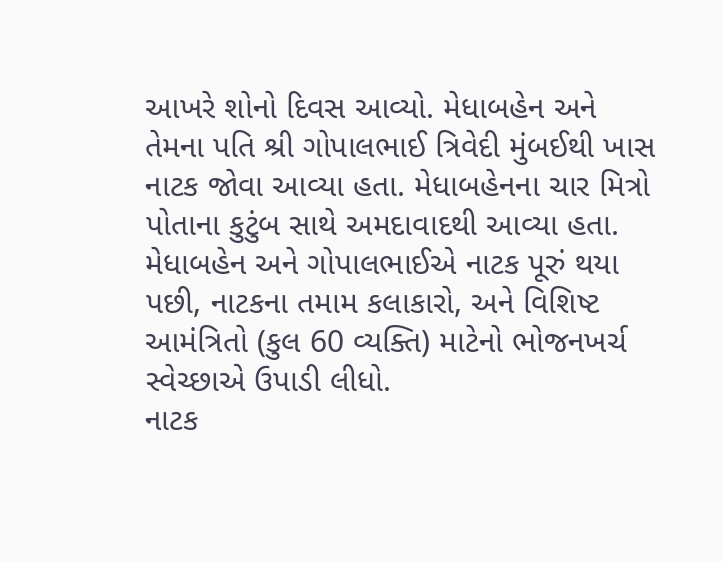આખરે શોનો દિવસ આવ્યો. મેધાબહેન અને તેમના પતિ શ્રી ગોપાલભાઈ ત્રિવેદી મુંબઈથી ખાસ નાટક જોવા આવ્યા હતા. મેધાબહેનના ચાર મિત્રો પોતાના કુટુંબ સાથે અમદાવાદથી આવ્યા હતા. મેધાબહેન અને ગોપાલભાઈએ નાટક પૂરું થયા પછી, નાટકના તમામ કલાકારો, અને વિશિષ્ટ આમંત્રિતો (કુલ 60 વ્યક્તિ) માટેનો ભોજનખર્ચ સ્વેચ્છાએ ઉપાડી લીધો.
નાટક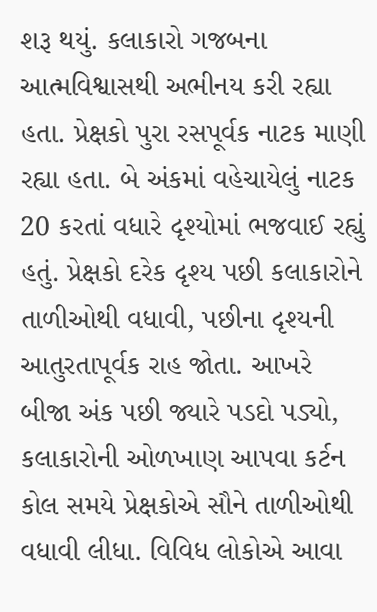શરૂ થયું. કલાકારો ગજબના આત્મવિશ્વાસથી અભીનય કરી રહ્યા હતા. પ્રેક્ષકો પુરા રસપૂર્વક નાટક માણી રહ્યા હતા. બે અંકમાં વહેચાયેલું નાટક 20 કરતાં વધારે દૃશ્યોમાં ભજવાઈ રહ્યું હતું. પ્રેક્ષકો દરેક દૃશ્ય પછી કલાકારોને તાળીઓથી વધાવી, પછીના દૃશ્યની આતુરતાપૂર્વક રાહ જોતા. આખરે બીજા અંક પછી જ્યારે પડદો પડ્યો, કલાકારોની ઓળખાણ આપવા કર્ટન કોલ સમયે પ્રેક્ષકોએ સૌને તાળીઓથી વધાવી લીધા. વિવિધ લોકોએ આવા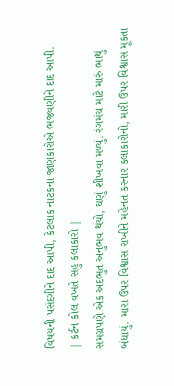વિષયની પસંદગીને દાદ આપી, કેટલાક નાટકના જાણકારોએ ભજવણીને દાદ આપી.
| કર્ટન કોલ વખતે સહુ કલાકારો |
સમગ્રપણે એક અદભુત અનુભવ થયો, ઘણું શીખવા મળ્યું. રંગમંચ માટે મારું ભાથું બંધાયું. મારા ઉપર વિશ્વાસ રાખીને મહેનત કરનાર કલાકારોનો, મારી ઉપર વિશ્વાસ મૂકતા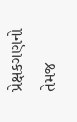પ્રેક્ષકગણનો તેમજ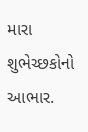મારા શુભેચ્છકોનો આભાર.